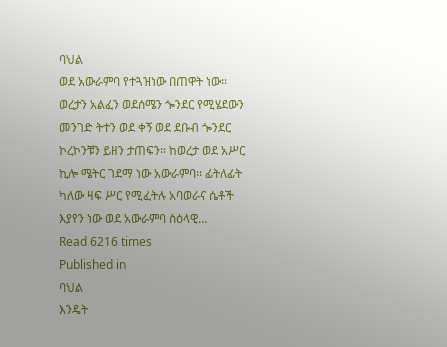ባህል
ወደ አውራምባ የተጓዝነው በጠዋት ነው፡፡ ወረታን አልፈን ወደሰሜን ጐንደር የሚሄደውን መንገድ ትተን ወደ ቀኝ ወደ ደቡብ ጐንደር ኮረኮንቹን ይዘን ታጠፍን፡፡ ከወረታ ወደ አሥር ኪሎ ሜትር ገደማ ነው አውራምባ፡፡ ፊትለፊት ካለው ዛፍ ሥር የሚፈትሉ አባወራና ሴቶች እያየን ነው ወደ አውራምባ ስዕላዊ…
Read 6216 times
Published in
ባህል
እንዴት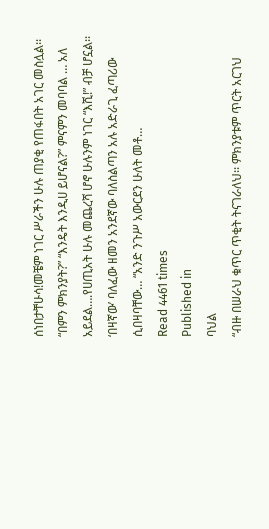ሰነበታቸሁሳ!መቼም ነገር ሥራችን ሁሉ ጠያቂ የጠፋበት አገር መስሏል፡፡ “በምን ምክንያት?” “እንዴት እንዲሀ ይሆናል?” ምናምን መባባል … አለ አይደል….የሀጢአት ሁሉ መጨረሻ ሆኖ ሁሉንም ነገር “እሺ!” ብቻ ሆኗል፡፡‘በዛኛው’ ባለፈው ዘመን አንደኛው ባለስልጣን አሉ አድራጊ ፈጣሪው ሲበዛባቸው… “አንድ ንጉሥ አውርደን ሁለት መቶ…
Read 4461 times
Published in
ባህል
“ብዙ በሠራህ ቁጥር ጥቂት ትናገራለህ፡፡ ምክንያቱም ጥርት አርገህ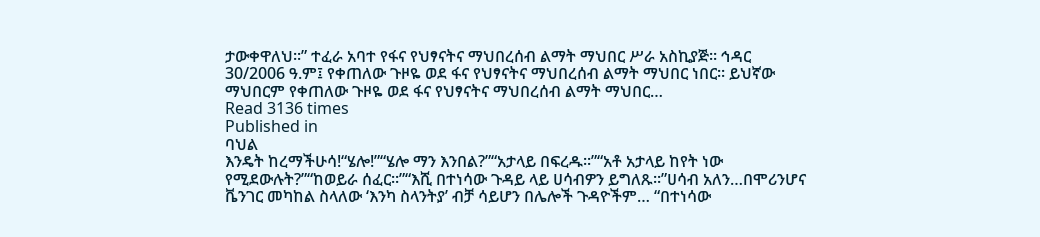ታውቀዋለህ፡፡” ተፈራ አባተ የፋና የህፃናትና ማህበረሰብ ልማት ማህበር ሥራ አስኪያጅ፡፡ ኅዳር 30/2006 ዓ.ም፤ የቀጠለው ጉዞዬ ወደ ፋና የህፃናትና ማህበረሰብ ልማት ማህበር ነበር፡፡ ይህኛው ማህበርም የቀጠለው ጉዞዬ ወደ ፋና የህፃናትና ማህበረሰብ ልማት ማህበር…
Read 3136 times
Published in
ባህል
እንዴት ከረማችሁሳ!“ሄሎ!”“ሄሎ ማን እንበል?”“አታላይ በፍረዱ፡፡”“አቶ አታላይ ከየት ነው የሚደውሉት?”“ከወይራ ሰፈር፡፡”“እሺ በተነሳው ጉዳይ ላይ ሀሳብዎን ይግለጹ፡፡”ሀሳብ አለን…በሞሪንሆና ቬንገር መካከል ስላለው ‘እንካ ስላንትያ’ ብቻ ሳይሆን በሌሎች ጉዳዮችም… “በተነሳው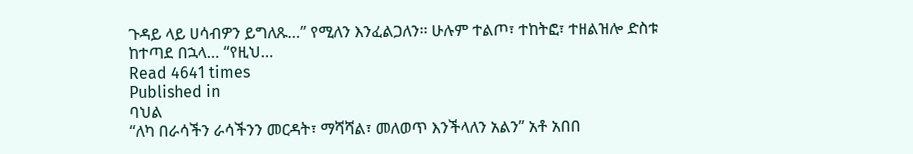ጉዳይ ላይ ሀሳብዎን ይግለጹ…” የሚለን እንፈልጋለን፡፡ ሁሉም ተልጦ፣ ተከትፎ፣ ተዘልዝሎ ድስቱ ከተጣደ በኋላ… “የዚህ…
Read 4641 times
Published in
ባህል
“ለካ በራሳችን ራሳችንን መርዳት፣ ማሻሻል፣ መለወጥ እንችላለን አልን” አቶ አበበ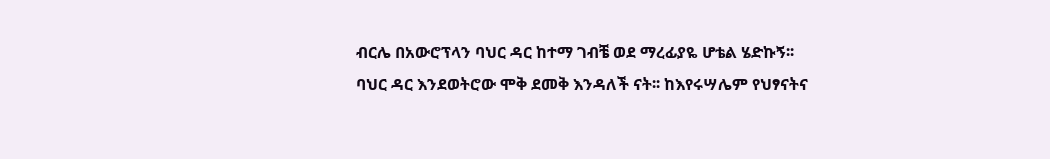ብርሌ በአውሮፕላን ባህር ዳር ከተማ ገብቼ ወደ ማረፊያዬ ሆቴል ሄድኩኝ፡፡ ባህር ዳር እንደወትሮው ሞቅ ደመቅ እንዳለች ናት፡፡ ከእየሩሣሌም የህፃናትና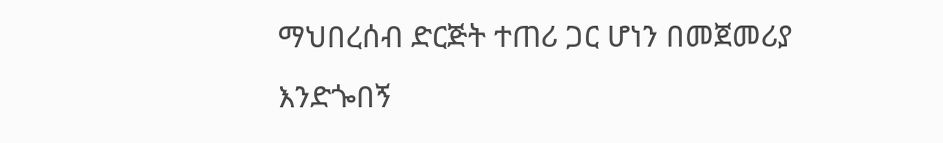ማህበረሰብ ድርጅት ተጠሪ ጋር ሆነን በመጀመሪያ እንድጐበኝ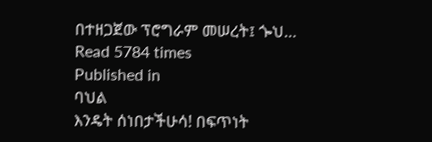በተዘጋጀው ፕሮግራም መሠረት፤ ጐህ…
Read 5784 times
Published in
ባህል
እንዴት ሰነበታችሁሳ! በፍጥነት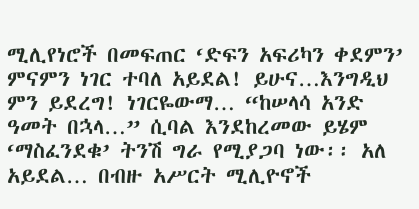ሚሊየነሮች በመፍጠር ‘ድፍን አፍሪካን ቀደምን’ ምናምን ነገር ተባለ አይደል! ይሁና…እንግዲህ ምን ይደረግ! ነገርዬውማ… “ከሠላሳ አንድ ዓመት በኋላ…” ሲባል እንደከረመው ይሄም ‘ማስፈንደቁ’ ትንሽ ግራ የሚያጋባ ነው፡፡ አለ አይደል… በብዙ አሥርት ሚሊዮኖች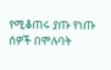የሚቆጠሩ ያጡ የነጡ ሰዎች በሞሉባት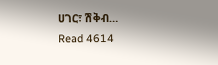ሀገር፣ ሽቅብ…
Read 4614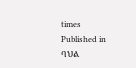times
Published in
ባህል